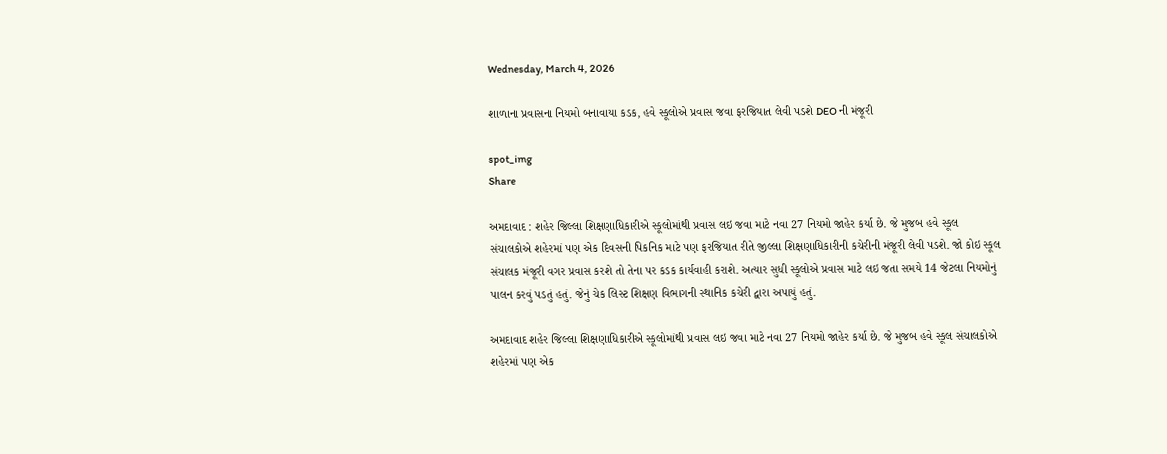Wednesday, March 4, 2026

શાળાના પ્રવાસના નિયમો બનાવાયા કડક, હવે સ્કૂલોએ પ્રવાસ જવા ફરજિયાત લેવી પડશે DEO ની મંજૂરી

spot_img
Share

અમદાવાદ : શહેર જિલ્લા શિક્ષણાધિકારીએ સ્કૂલોમાંથી પ્રવાસ લઇ જવા માટે નવા 27 નિયમો જાહેર કર્યા છે. જે મુજબ હવે સ્કૂલ સંચાલકોએ શહેરમાં પણ એક દિવસની પિકનિક માટે પણ ફરજિયાત રીતે જીલ્લા શિક્ષણાધિકારીની કચેરીની મંજૂરી લેવી પડશે. જો કોઇ સ્કૂલ સંચાલક મંજૂરી વગર પ્રવાસ કરશે તો તેના પર કડક કાર્યવાહી કરાશે. અત્યાર સુધી સ્કૂલોએ પ્રવાસ માટે લઇ જતા સમયે 14 જેટલા નિયમોનું પાલન કરવું પડતું હતું. જેનું ચેક લિસ્ટ શિક્ષણ વિભાગની સ્થાનિક કચેરી દ્વારા અપાયું હતું.

અમદાવાદ શહેર જિલ્લા શિક્ષણાધિકારીએ સ્કૂલોમાંથી પ્રવાસ લઇ જવા માટે નવા 27 નિયમો જાહેર કર્યા છે. જે મુજબ હવે સ્કૂલ સંચાલકોએ શહેરમાં પણ એક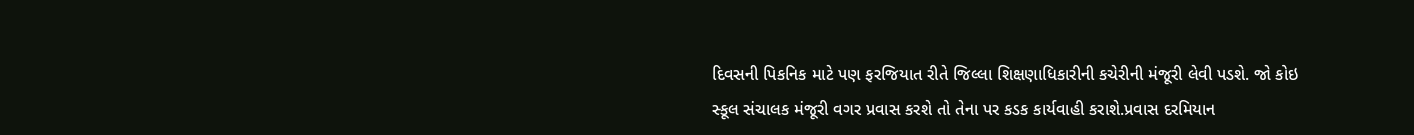દિવસની પિકનિક માટે પણ ફરજિયાત રીતે જિલ્લા શિક્ષણાધિકારીની કચેરીની મંજૂરી લેવી પડશે. જો કોઇ સ્કૂલ સંચાલક મંજૂરી વગર પ્રવાસ કરશે તો તેના પર કડક કાર્યવાહી કરાશે.પ્રવાસ દરમિયાન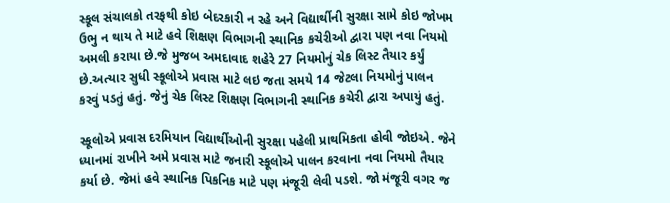સ્કૂલ સંચાલકો તરફથી કોઇ બેદરકારી ન રહે અને વિદ્યાર્થીની સુરક્ષા સામે કોઇ જોખમ ઉભુ ન થાય તે માટે હવે શિક્ષણ વિભાગની સ્થાનિક કચેરીઓ દ્વારા પણ નવા નિયમો અમલી કરાયા છે.જે મુજબ અમદાવાદ શહેરે 27 નિયમોનું ચેક લિસ્ટ તૈયાર કર્યું છે.અત્યાર સુધી સ્કૂલોએ પ્રવાસ માટે લઇ જતા સમયે 14 જેટલા નિયમોનું પાલન કરવું પડતું હતું. જેનું ચેક લિસ્ટ શિક્ષણ વિભાગની સ્થાનિક કચેરી દ્વારા અપાયું હતું.

સ્કૂલોએ પ્રવાસ દરમિયાન વિદ્યાર્થીઓની સુરક્ષા પહેલી પ્રાથમિકતા હોવી જોઇએ. જેને ધ્યાનમાં રાખીને અમે પ્રવાસ માટે જનારી સ્કૂલોએ પાલન કરવાના નવા નિયમો તૈયાર કર્યા છે. જેમાં હવે સ્થાનિક પિકનિક માટે પણ મંજૂરી લેવી પડશે. જો મંજૂરી વગર જ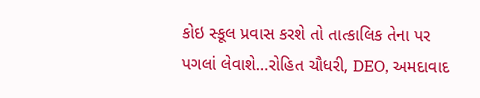કોઇ સ્કૂલ પ્રવાસ કરશે તો તાત્કાલિક તેના પર પગલાં લેવાશે…રોહિત ચૌધરી, DEO, અમદાવાદ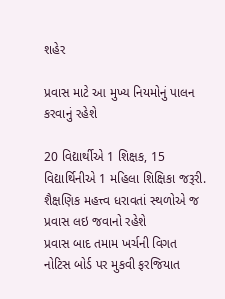શહેર

પ્રવાસ માટે આ મુખ્ય નિયમોનું પાલન કરવાનું રહેશે

20 વિદ્યાર્થીએ 1 શિક્ષક, 15 વિદ્યાર્થિનીએ 1 મહિલા શિક્ષિકા જરૂરી.
શૈક્ષણિક મહત્ત્વ ધરાવતાં સ્થળોએ જ પ્રવાસ લઇ જવાનો રહેશે
પ્રવાસ બાદ તમામ ખર્ચની વિગત નોટિસ બોર્ડ પર મુકવી ફરજિયાત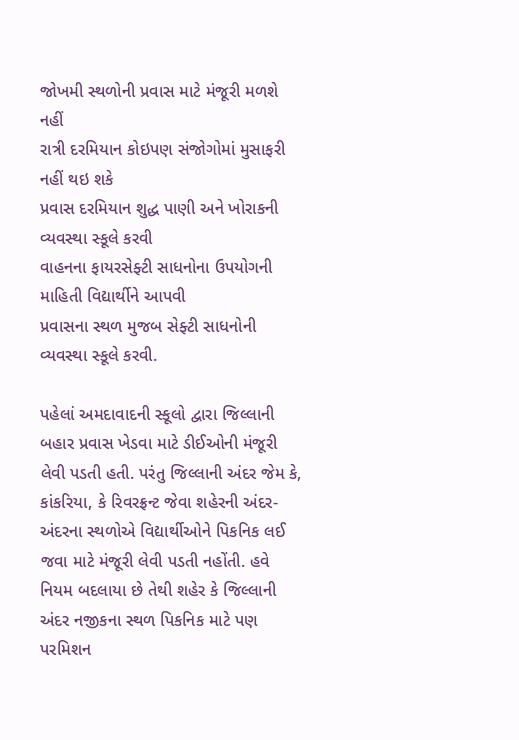જોખમી સ્થળોની પ્રવાસ માટે મંજૂરી મળશે નહીં
રાત્રી દરમિયાન કોઇપણ સંજોગોમાં મુસાફરી નહીં થઇ શકે
પ્રવાસ દરમિયાન શુદ્ધ પાણી અને ખોરાકની વ્યવસ્થા સ્કૂલે કરવી
વાહનના ફાયરસેફ્ટી સાધનોના ઉપયોગની માહિતી વિદ્યાર્થીને આપવી
પ્રવાસના સ્થળ મુજબ સેફ્ટી સાધનોની વ્યવસ્થા સ્કૂલે કરવી.

પહેલાં અમદાવાદની સ્કૂલો દ્વારા જિલ્લાની બહાર પ્રવાસ ખેડવા માટે ડીઈઓની મંજૂરી લેવી પડતી હતી. પરંતુ જિલ્લાની અંદર જેમ કે, કાંકરિયા, કે રિવરફ્રન્ટ જેવા શહેરની અંદર-અંદરના સ્થળોએ વિદ્યાર્થીઓને પિકનિક લઈ જવા માટે મંજૂરી લેવી પડતી નહોંતી. હવે નિયમ બદલાયા છે તેથી શહેર કે જિલ્લાની અંદર નજીકના સ્થળ પિકનિક માટે પણ પરમિશન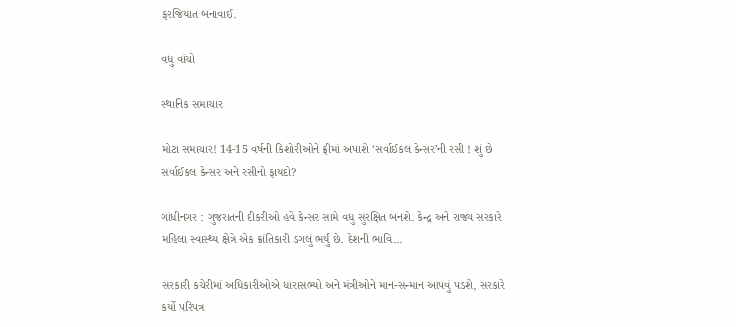ફરજિયાત બનાવાઈ.

વધુ વાંચો

સ્થાનિક સમાચાર

મોટા સમાચાર! 14-15 વર્ષની કિશોરીઓને ફ્રીમાં અપાશે ‘સર્વાઈકલ કેન્સર’ની રસી ! શું છે સર્વાઈકલ કેન્સર અને રસીનો ફાયદો?

ગાંધીનગર : ગુજરાતની દીકરીઓ હવે કેન્સર સામે વધુ સુરક્ષિત બનશે. કેન્દ્ર અને રાજ્ય સરકારે મહિલા સ્વાસ્થ્ય ક્ષેત્રે એક ક્રાંતિકારી ડગલું ભર્યું છે. દેશની ભાવિ...

સરકારી કચેરીમાં અધિકારીઓએ ધારાસભ્યો અને મંત્રીઓને માન-સન્માન આપવું પડશે, સરકારે કર્યો પરિપત્ર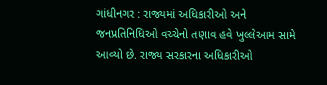ગાંધીનગર : રાજ્યમાં અધિકારીઓ અને જનપ્રતિનિધિઓ વચ્ચેનો તણાવ હવે ખુલ્લેઆમ સામે આવ્યો છે. રાજ્ય સરકારના અધિકારીઓ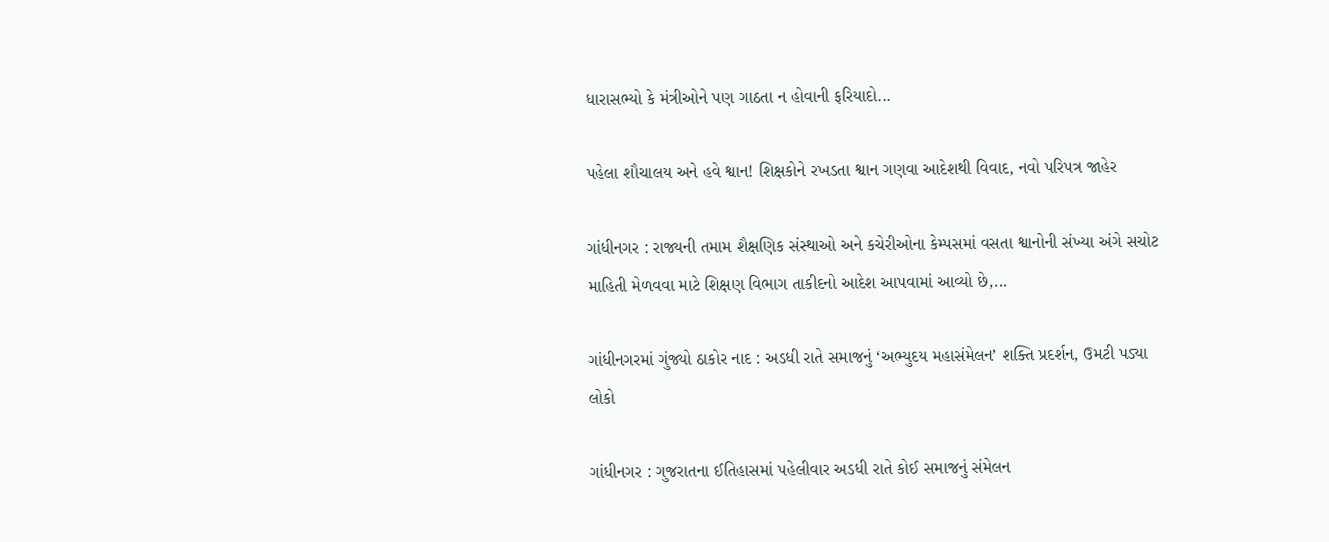ધારાસભ્યો કે મંત્રીઓને પણ ગાઠતા ન હોવાની ફરિયાદો...

પહેલા શૌચાલય અને હવે શ્વાન! શિક્ષકોને રખડતા શ્વાન ગણવા આદેશથી વિવાદ, નવો પરિપત્ર જાહેર

ગાંધીનગર : રાજ્યની તમામ શૈક્ષણિક સંસ્થાઓ અને કચેરીઓના કેમ્પસમાં વસતા શ્વાનોની સંખ્યા અંગે સચોટ માહિતી મેળવવા માટે શિક્ષણ વિભાગ તાકીદનો આદેશ આપવામાં આવ્યો છે,...

ગાંધીનગરમાં ગુંજ્યો ઠાકોર નાદ : અડધી રાતે સમાજનું ‘અભ્યુદય મહાસંમેલન’ શક્તિ પ્રદર્શન, ઉમટી પડ્યા લોકો

ગાંધીનગર : ગુજરાતના ઈતિહાસમાં પહેલીવાર અડધી રાતે કોઈ સમાજનું સંમેલન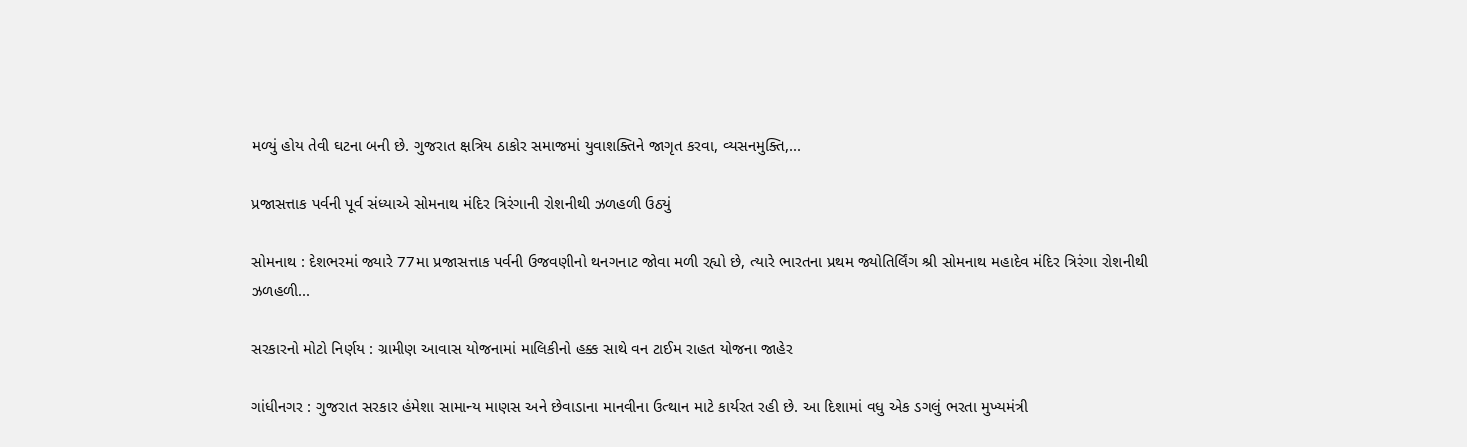મળ્યું હોય તેવી ઘટના બની છે. ગુજરાત ક્ષત્રિય ઠાકોર સમાજમાં યુવાશક્તિને જાગૃત કરવા, વ્યસનમુક્તિ,...

પ્રજાસત્તાક પર્વની પૂર્વ સંધ્યાએ સોમનાથ મંદિર ત્રિરંગાની રોશનીથી ઝળહળી ઉઠ્યું

સોમનાથ : દેશભરમાં જ્યારે 77મા પ્રજાસત્તાક પર્વની ઉજવણીનો થનગનાટ જોવા મળી રહ્યો છે, ત્યારે ભારતના પ્રથમ જ્યોતિર્લિંગ શ્રી સોમનાથ મહાદેવ મંદિર ત્રિરંગા રોશનીથી ઝળહળી...

સરકારનો મોટો નિર્ણય : ગ્રામીણ આવાસ યોજનામાં માલિકીનો હક્ક સાથે વન ટાઈમ રાહત યોજના જાહેર

ગાંધીનગર : ગુજરાત સરકાર હંમેશા સામાન્ય માણસ અને છેવાડાના માનવીના ઉત્થાન માટે કાર્યરત રહી છે. આ દિશામાં વધુ એક ડગલું ભરતા મુખ્યમંત્રી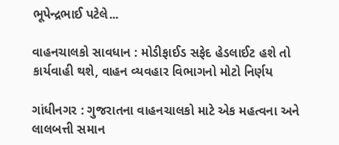ભૂપેન્દ્રભાઈ પટેલે...

વાહનચાલકો સાવધાન : મોડીફાઈડ સફેદ હેડલાઈટ હશે તો કાર્યવાહી થશે, વાહન વ્યવહાર વિભાગનો મોટો નિર્ણય

ગાંધીનગર : ગુજરાતના વાહનચાલકો માટે એક મહત્વના અને લાલબત્તી સમાન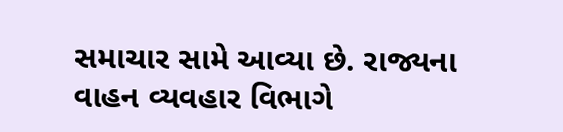સમાચાર સામે આવ્યા છે. રાજ્યના વાહન વ્યવહાર વિભાગે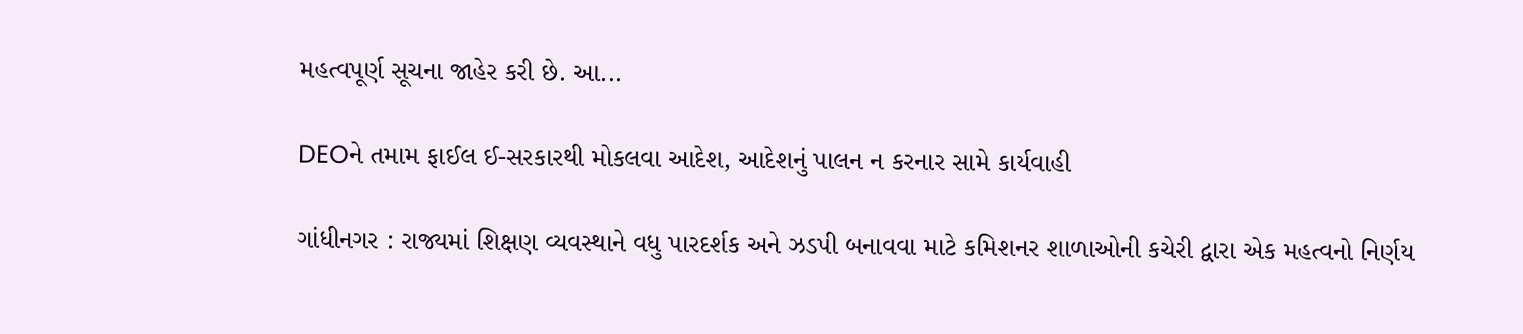મહત્વપૂર્ણ સૂચના જાહેર કરી છે. આ...

DEOને તમામ ફાઈલ ઈ-સરકારથી મોકલવા આદેશ, આદેશનું પાલન ન કરનાર સામે કાર્યવાહી

ગાંધીનગર : રાજ્યમાં શિક્ષણ વ્યવસ્થાને વધુ પારદર્શક અને ઝડપી બનાવવા માટે કમિશનર શાળાઓની કચેરી દ્વારા એક મહત્વનો નિર્ણય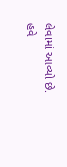લેવામાં આવ્યો છે. હવે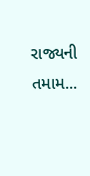રાજ્યની તમામ...